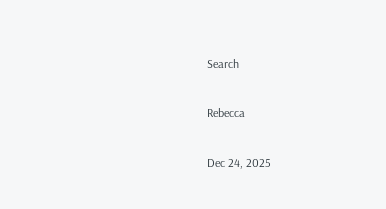Search

Rebecca

Dec 24, 2025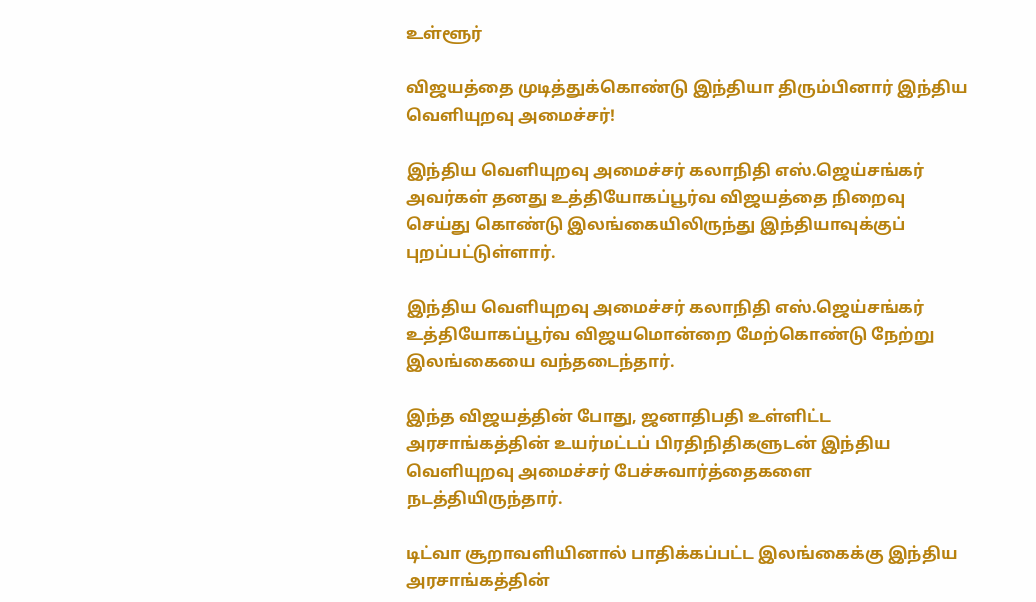உள்ளூர்

விஜயத்தை முடித்துக்கொண்டு இந்தியா திரும்பினார் இந்திய வெளியுறவு அமைச்சர்!

இந்திய வெளியுறவு அமைச்சர் கலாநிதி எஸ்.ஜெய்சங்கர் அவர்கள் தனது உத்தியோகப்பூர்வ விஜயத்தை நிறைவு செய்து கொண்டு இலங்கையிலிருந்து இந்தியாவுக்குப் புறப்பட்டுள்ளார்.

இந்திய வெளியுறவு அமைச்சர் கலாநிதி எஸ்.ஜெய்சங்கர் உத்தியோகப்பூர்வ விஜயமொன்றை மேற்கொண்டு நேற்று இலங்கையை வந்தடைந்தார்.

இந்த விஜயத்தின் போது, ஜனாதிபதி உள்ளிட்ட அரசாங்கத்தின் உயர்மட்டப் பிரதிநிதிகளுடன் இந்திய வெளியுறவு அமைச்சர் பேச்சுவார்த்தைகளை நடத்தியிருந்தார்.

டிட்வா சூறாவளியினால் பாதிக்கப்பட்ட இலங்கைக்கு இந்திய அரசாங்கத்தின்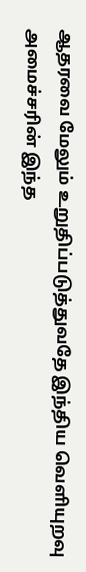ஆதரவை மேலும் உறுதிப்படுத்துவதே இந்திய வெளியுறவு அமைச்சரின் இந்த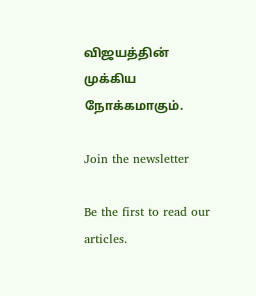விஜயத்தின் முக்கிய நோக்கமாகும்.

Join the newsletter

Be the first to read our articles.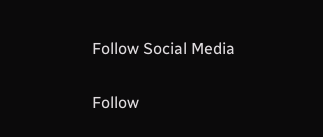Follow Social Media

Follow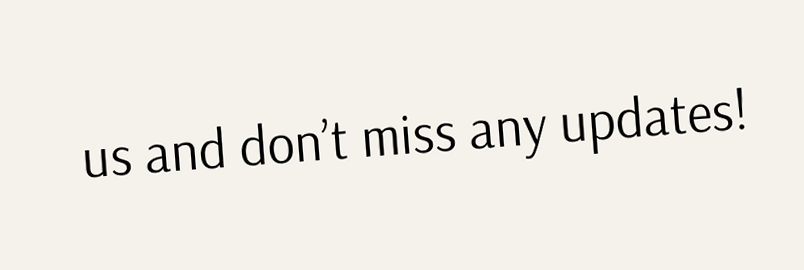us and don’t miss any updates!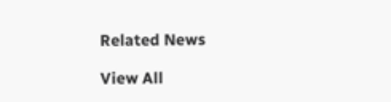Related News

View All